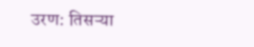उरण: तिसऱ्या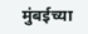मुंबईच्या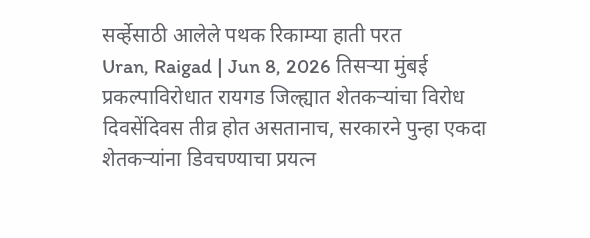सर्व्हेसाठी आलेले पथक रिकाम्या हाती परत
Uran, Raigad | Jun 8, 2026 तिसऱ्या मुंबई प्रकल्पाविरोधात रायगड जिल्ह्यात शेतकऱ्यांचा विरोध दिवसेंदिवस तीव्र होत असतानाच, सरकारने पुन्हा एकदा शेतकऱ्यांना डिवचण्याचा प्रयत्न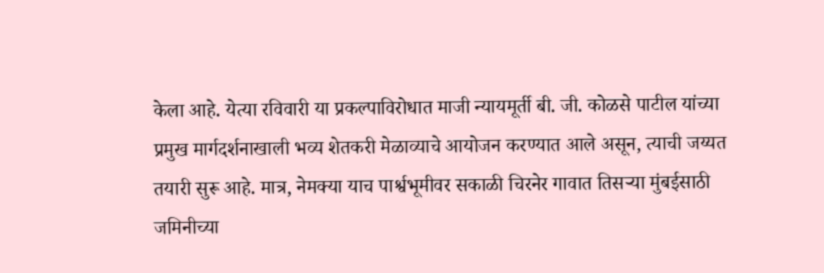केला आहे. येत्या रविवारी या प्रकल्पाविरोधात माजी न्यायमूर्ती बी. जी. कोळसे पाटील यांच्या प्रमुख मार्गदर्शनाखाली भव्य शेतकरी मेळाव्याचे आयोजन करण्यात आले असून, त्याची जय्यत तयारी सुरू आहे. मात्र, नेमक्या याच पार्श्वभूमीवर सकाळी चिरनेर गावात तिसऱ्या मुंबईसाठी जमिनीच्या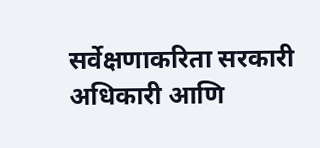सर्वेक्षणाकरिता सरकारी अधिकारी आणि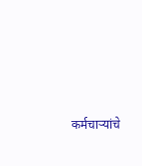कर्मचाऱ्यांचे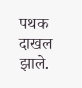पथक दाखल झाले.